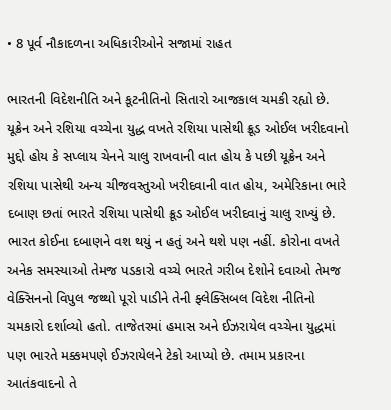• 8 પૂર્વ નૌકાદળના અધિકારીઓને સજામાં રાહત

ભારતની વિદેશનીતિ અને કૂટનીતિનો સિતારો આજકાલ ચમકી રહ્યો છે. યૂક્રેન અને રશિયા વચ્ચેના યુદ્ધ વખતે રશિયા પાસેથી ક્રૂડ ઓઈલ ખરીદવાનો મુદ્દો હોય કે સપ્લાય ચેનને ચાલુ રાખવાની વાત હોય કે પછી યૂક્રેન અને રશિયા પાસેથી અન્ય ચીજવસ્તુઓ ખરીદવાની વાત હોય, અમેરિકાના ભારે દબાણ છતાં ભારતે રશિયા પાસેથી ક્રૂડ ઓઈલ ખરીદવાનું ચાલુ રાખ્યું છે. ભારત કોઈના દબાણને વશ થયું ન હતું અને થશે પણ નહીં. કોરોના વખતે અનેક સમસ્યાઓ તેમજ પડકારો વચ્ચે ભારતે ગરીબ દેશોને દવાઓ તેમજ વેક્સિનનો વિપુલ જથ્થો પૂરો પાડીને તેની ફ્લેક્સિબલ વિદેશ નીતિનો ચમકારો દર્શાવ્યો હતો. તાજેતરમાં હમાસ અને ઈઝરાયેલ વચ્ચેના યુદ્ધમાં પણ ભારતે મક્કમપણે ઈઝરાયેલને ટેકો આપ્યો છે. તમામ પ્રકારના આતંકવાદનો તે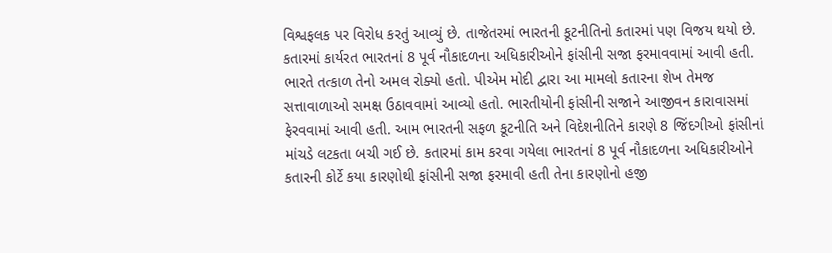વિશ્વફલક પર વિરોધ કરતું આવ્યું છે. તાજેતરમાં ભારતની કૂટનીતિનો કતારમાં પણ વિજય થયો છે. કતારમાં કાર્યરત ભારતનાં 8 પૂર્વ નૌકાદળના અધિકારીઓને ફાંસીની સજા ફરમાવવામાં આવી હતી. ભારતે તત્કાળ તેનો અમલ રોક્યો હતો. પીએમ મોદી દ્વારા આ મામલો કતારના શેખ તેમજ સત્તાવાળાઓ સમક્ષ ઉઠાવવામાં આવ્યો હતો. ભારતીયોની ફાંસીની સજાને આજીવન કારાવાસમાં ફેરવવામાં આવી હતી. આમ ભારતની સફળ કૂટનીતિ અને વિદેશનીતિને કારણે 8 જિંદગીઓ ફાંસીનાં માંચડે લટકતા બચી ગઈ છે. કતારમાં કામ કરવા ગયેલા ભારતનાં 8 પૂર્વ નૌકાદળના અધિકારીઓને કતારની કોર્ટે કયા કારણોથી ફાંસીની સજા ફરમાવી હતી તેના કારણોનો હજી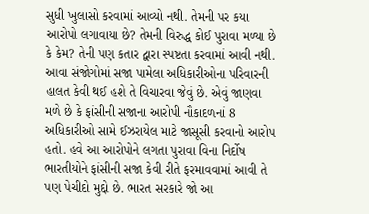સુધી ખુલાસો કરવામાં આવ્યો નથી. તેમની પર કયા આરોપો લગાવાયા છે? તેમની વિરુદ્ધ કોઈ પુરાવા મળ્યા છે કે કેમ? તેની પણ કતાર દ્વારા સ્પષ્ટતા કરવામાં આવી નથી. આવા સંજોગોમાં સજા પામેલા અધિકારીઓના પરિવારની હાલત કેવી થઈ હશે તે વિચારવા જેવું છે. એવું જાણવા મળે છે કે ફાંસીની સજાના આરોપી નૌકાદળનાં 8 અધિકારીઓ સામે ઈઝરાયેલ માટે જાસૂસી કરવાનો આરોપ હતો. હવે આ આરોપોને લગતા પુરાવા વિના નિર્દોષ ભારતીયોને ફાંસીની સજા કેવી રીતે ફરમાવવામાં આવી તે પણ પેચીદો મુદ્દો છે. ભારત સરકારે જો આ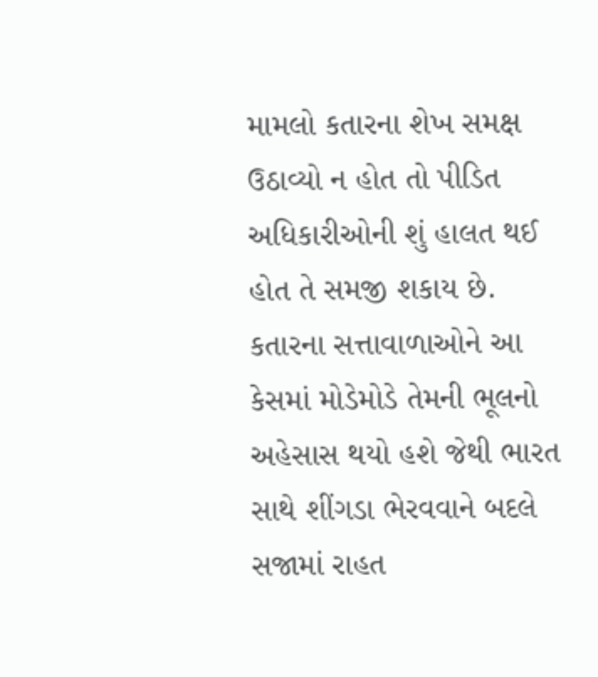મામલો કતારના શેખ સમક્ષ ઉઠાવ્યો ન હોત તો પીડિત અધિકારીઓની શું હાલત થઈ હોત તે સમજી શકાય છે. કતારના સત્તાવાળાઓને આ કેસમાં મોડેમોડે તેમની ભૂલનો અહેસાસ થયો હશે જેથી ભારત સાથે શીંગડા ભેરવવાને બદલે સજામાં રાહત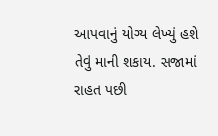આપવાનું યોગ્ય લેખ્યું હશે તેવું માની શકાય. સજામાં રાહત પછી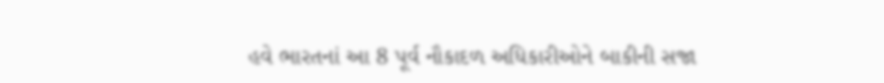હવે ભારતનાં આ 8 પૂર્વ નૌકાદળ અધિકારીઓને બાકીની સજા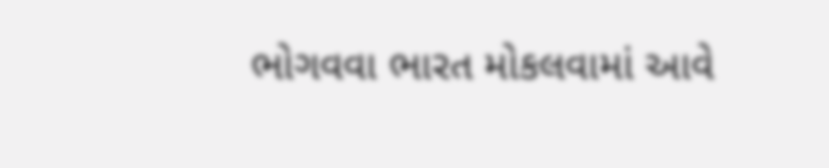ભોગવવા ભારત મોકલવામાં આવે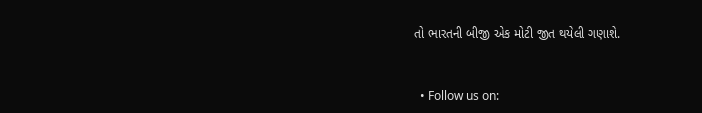તો ભારતની બીજી એક મોટી જીત થયેલી ગણાશે.


  • Follow us on: